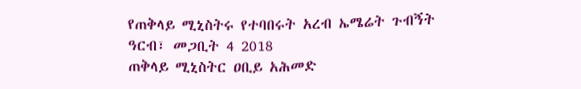የጠቅላይ ሚኒስትሩ የተባበሩት አረብ ኤሜሬት ጉብኝት
ዓርብ፣ መጋቢት 4 2018
ጠቅላይ ሚኒስትር ዐቢይ አሕመድ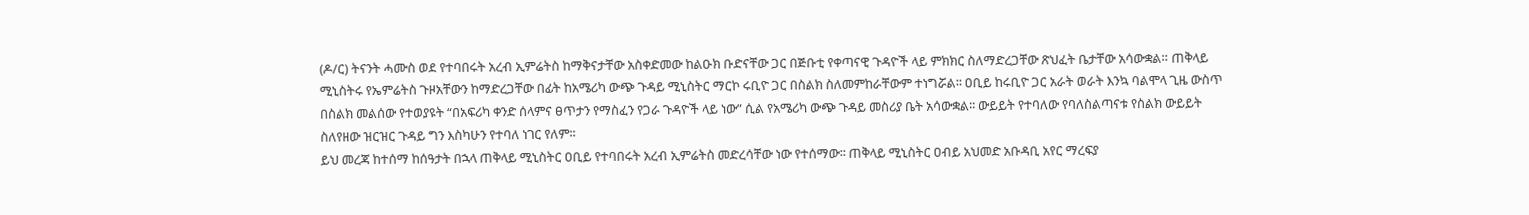(ዶ/ር) ትናንት ሓሙስ ወደ የተባበሩት አረብ ኢምሬትስ ከማቅናታቸው አስቀድመው ከልዑክ ቡድናቸው ጋር በጅቡቲ የቀጣናዊ ጉዳዮች ላይ ምክክር ስለማድረጋቸው ጽህፈት ቤታቸው አሳውቋል። ጠቅላይ ሚኒስትሩ የኤምሬትስ ጉዞአቸውን ከማድረጋቸው በፊት ከአሜሪካ ውጭ ጉዳይ ሚኒስትር ማርኮ ሩቢዮ ጋር በስልክ ስለመምከራቸውም ተነግሯል፡፡ ዐቢይ ከሩቢዮ ጋር አራት ወራት እንኳ ባልሞላ ጊዜ ውስጥ በስልክ መልሰው የተወያዩት “በአፍሪካ ቀንድ ሰላምና ፀጥታን የማስፈን የጋራ ጉዳዮች ላይ ነው” ሲል የአሜሪካ ውጭ ጉዳይ መስሪያ ቤት አሳውቋል፡፡ ውይይት የተባለው የባለስልጣናቱ የስልክ ውይይት ስለየዘው ዝርዝር ጉዳይ ግን እስካሁን የተባለ ነገር የለም፡፡
ይህ መረጃ ከተሰማ ከሰዓታት በኋላ ጠቅላይ ሚኒስትር ዐቢይ የተባበሩት አረብ ኢምሬትስ መድረሳቸው ነው የተሰማው፡፡ ጠቅላይ ሚኒስትር ዐብይ አህመድ አቡዳቢ አየር ማረፍያ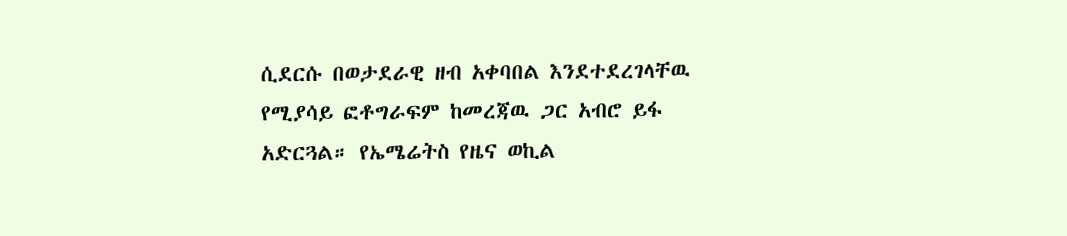ሲደርሱ በወታደራዊ ዘብ አቀባበል እንደተደረገላቸዉ የሚያሳይ ፎቶግራፍም ከመረጃዉ ጋር አብሮ ይፋ አድርጓል። የኤሜሬትስ የዜና ወኪል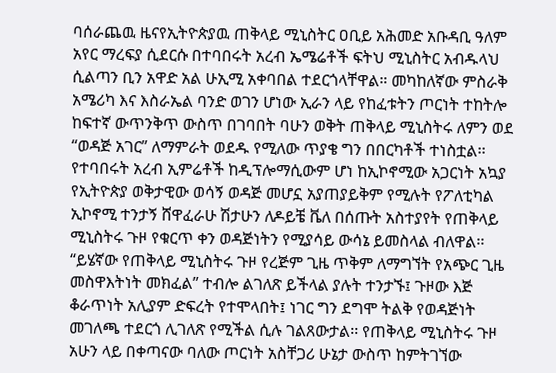ባሰራጨዉ ዜናየኢትዮጵያዉ ጠቅላይ ሚኒስትር ዐቢይ አሕመድ አቡዳቢ ዓለም አየር ማረፍያ ሲደርሱ በተባበሩት አረብ ኤሜሬቶች ፍትህ ሚኒስትር አብዱላህ ሲልጣን ቢን አዋድ አል ሁኢሚ አቀባበል ተደርጎላቸዋል። መካከለኛው ምስራቅ አሜሪካ እና እስራኤል ባንድ ወገን ሆነው ኢራን ላይ የከፈቱትን ጦርነት ተከትሎ ከፍተኛ ውጥንቅጥ ውስጥ በገባበት ባሁን ወቅት ጠቅላይ ሚኒስትሩ ለምን ወደ “ወዳጅ አገር” ለማምራት ወደዱ የሚለው ጥያቄ ግን በበርካቶች ተነስቷል፡፡
የተባበሩት አረብ ኢምሬቶች ከዲፕሎማሲውም ሆነ ከኢኮኖሚው አጋርነት አኳያ የኢትዮጵያ ወቅታዊው ወሳኝ ወዳጅ መሆኗ አያጠያይቅም የሚሉት የፖለቲካል ኢኮኖሚ ተንታኝ ሸዋፈራሁ ሽታሁን ለዶይቼ ቬለ በሰጡት አስተያየት የጠቅላይ ሚኒስትሩ ጉዞ የቁርጥ ቀን ወዳጅነትን የሚያሳይ ውሳኔ ይመስላል ብለዋል፡፡ “ይሄኛው የጠቅላይ ሚኒስትሩ ጉዞ የረጅም ጊዜ ጥቅም ለማግኘት የአጭር ጊዜ መስዋእትነት መክፈል” ተብሎ ልገለጽ ይችላል ያሉት ተንታኙ፤ ጉዞው እጅ ቆራጥነት አሊያም ድፍረት የተሞላበት፤ ነገር ግን ደግሞ ትልቅ የወዳጅነት መገለጫ ተደርጎ ሊገለጽ የሚችል ሲሉ ገልጸውታል፡፡ የጠቅላይ ሚኒስትሩ ጉዞ አሁን ላይ በቀጣናው ባለው ጦርነት አስቸጋሪ ሁኔታ ውስጥ ከምትገኘው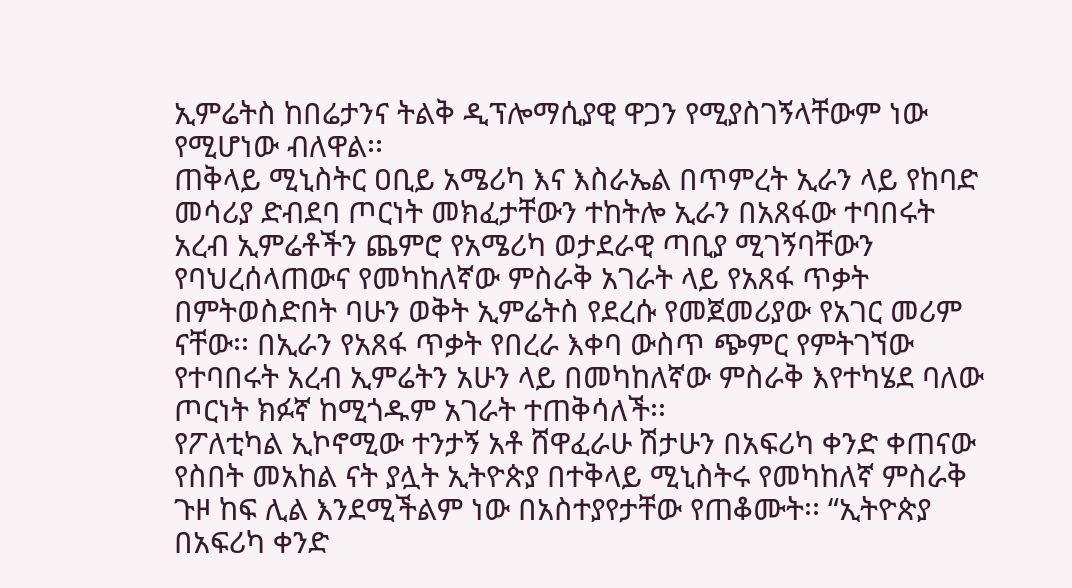ኢምሬትስ ከበሬታንና ትልቅ ዲፕሎማሲያዊ ዋጋን የሚያስገኝላቸውም ነው የሚሆነው ብለዋል፡፡
ጠቅላይ ሚኒስትር ዐቢይ አሜሪካ እና እስራኤል በጥምረት ኢራን ላይ የከባድ መሳሪያ ድብደባ ጦርነት መክፈታቸውን ተከትሎ ኢራን በአጸፋው ተባበሩት አረብ ኢምሬቶችን ጨምሮ የአሜሪካ ወታደራዊ ጣቢያ ሚገኝባቸውን የባህረሰላጠውና የመካከለኛው ምስራቅ አገራት ላይ የአጸፋ ጥቃት በምትወስድበት ባሁን ወቅት ኢምሬትስ የደረሱ የመጀመሪያው የአገር መሪም ናቸው፡፡ በኢራን የአጸፋ ጥቃት የበረራ እቀባ ውስጥ ጭምር የምትገኘው የተባበሩት አረብ ኢምሬትን አሁን ላይ በመካከለኛው ምስራቅ እየተካሄደ ባለው ጦርነት ክፉኛ ከሚጎዱም አገራት ተጠቅሳለች፡፡
የፖለቲካል ኢኮኖሚው ተንታኝ አቶ ሸዋፈራሁ ሽታሁን በአፍሪካ ቀንድ ቀጠናው የስበት መአከል ናት ያሏት ኢትዮጵያ በተቅላይ ሚኒስትሩ የመካከለኛ ምስራቅ ጉዞ ከፍ ሊል እንደሚችልም ነው በአስተያየታቸው የጠቆሙት፡፡ “ኢትዮጵያ በአፍሪካ ቀንድ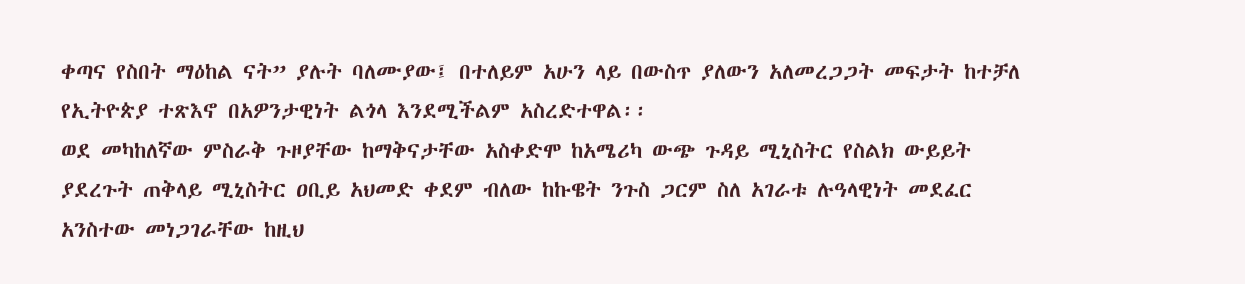ቀጣና የስበት ማዕከል ናት” ያሉት ባለሙያው፤ በተለይም አሁን ላይ በውስጥ ያለውን አለመረጋጋት መፍታት ከተቻለ የኢትዮጵያ ተጽእኖ በአዎንታዊነት ልጎላ እንደሚችልም አስረድተዋል፡፡
ወደ መካከለኛው ምስራቅ ጉዞያቸው ከማቅናታቸው አስቀድሞ ከአሜሪካ ውጭ ጉዳይ ሚኒስትር የስልክ ውይይት ያደረጉት ጠቅላይ ሚኒስትር ዐቢይ አህመድ ቀደም ብለው ከኩዌት ንጉስ ጋርም ስለ አገራቱ ሉዓላዊነት መደፈር አንስተው መነጋገራቸው ከዚህ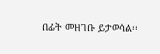በፊት መዘገቡ ይታወሳል፡፡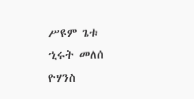ሥዩም ጌቱ
ኂሩት መለሰ
ዮሃንስ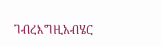ገብረእግዚአብሄር